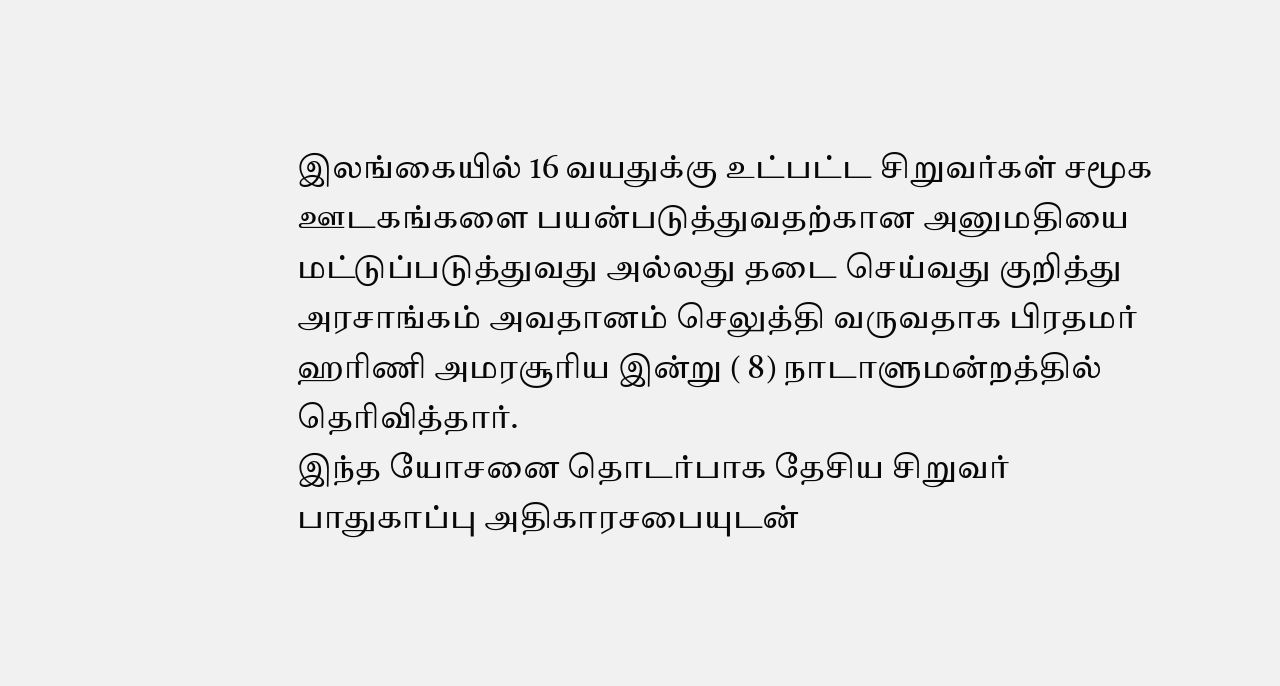இலங்கையில் 16 வயதுக்கு உட்பட்ட சிறுவர்கள் சமூக ஊடகங்களை பயன்படுத்துவதற்கான அனுமதியை மட்டுப்படுத்துவது அல்லது தடை செய்வது குறித்து அரசாங்கம் அவதானம் செலுத்தி வருவதாக பிரதமர் ஹரிணி அமரசூரிய இன்று ( 8) நாடாளுமன்றத்தில் தெரிவித்தார்.
இந்த யோசனை தொடர்பாக தேசிய சிறுவர் பாதுகாப்பு அதிகாரசபையுடன்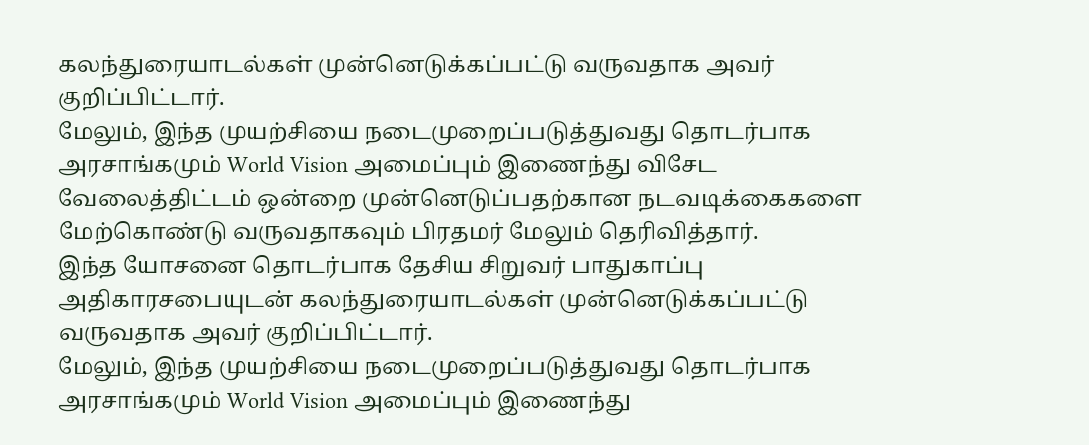கலந்துரையாடல்கள் முன்னெடுக்கப்பட்டு வருவதாக அவர் குறிப்பிட்டார்.
மேலும், இந்த முயற்சியை நடைமுறைப்படுத்துவது தொடர்பாக அரசாங்கமும் World Vision அமைப்பும் இணைந்து விசேட வேலைத்திட்டம் ஒன்றை முன்னெடுப்பதற்கான நடவடிக்கைகளை மேற்கொண்டு வருவதாகவும் பிரதமர் மேலும் தெரிவித்தார்.
இந்த யோசனை தொடர்பாக தேசிய சிறுவர் பாதுகாப்பு அதிகாரசபையுடன் கலந்துரையாடல்கள் முன்னெடுக்கப்பட்டு வருவதாக அவர் குறிப்பிட்டார்.
மேலும், இந்த முயற்சியை நடைமுறைப்படுத்துவது தொடர்பாக அரசாங்கமும் World Vision அமைப்பும் இணைந்து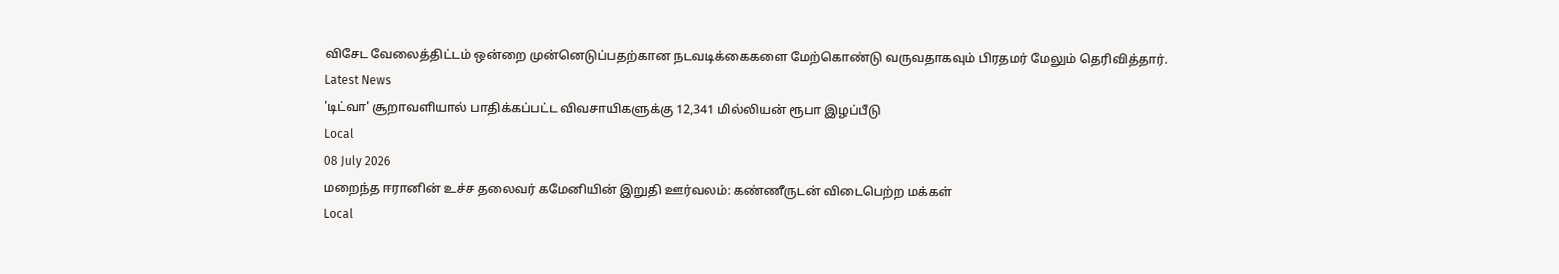விசேட வேலைத்திட்டம் ஒன்றை முன்னெடுப்பதற்கான நடவடிக்கைகளை மேற்கொண்டு வருவதாகவும் பிரதமர் மேலும் தெரிவித்தார்.
Latest News
'டிட்வா' சூறாவளியால் பாதிக்கப்பட்ட விவசாயிகளுக்கு 12,341 மில்லியன் ரூபா இழப்பீடு
Local
08 July 2026
மறைந்த ஈரானின் உச்ச தலைவர் கமேனியின் இறுதி ஊர்வலம்: கண்ணீருடன் விடைபெற்ற மக்கள்
Local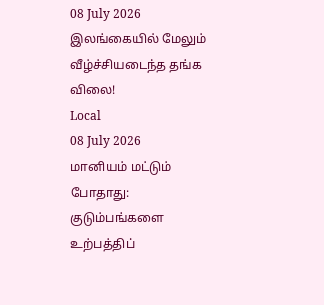08 July 2026
இலங்கையில் மேலும் வீழ்ச்சியடைந்த தங்க விலை!
Local
08 July 2026
மானியம் மட்டும் போதாது: குடும்பங்களை உற்பத்திப்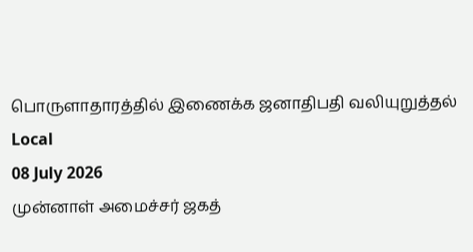பொருளாதாரத்தில் இணைக்க ஜனாதிபதி வலியுறுத்தல்
Local
08 July 2026
முன்னாள் அமைச்சர் ஜகத்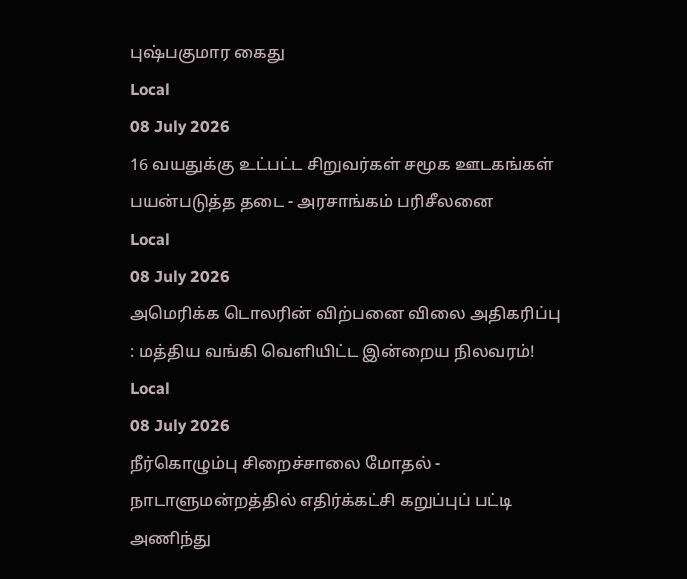புஷ்பகுமார கைது
Local
08 July 2026
16 வயதுக்கு உட்பட்ட சிறுவர்கள் சமூக ஊடகங்கள் பயன்படுத்த தடை - அரசாங்கம் பரிசீலனை
Local
08 July 2026
அமெரிக்க டொலரின் விற்பனை விலை அதிகரிப்பு : மத்திய வங்கி வெளியிட்ட இன்றைய நிலவரம்!
Local
08 July 2026
நீர்கொழும்பு சிறைச்சாலை மோதல் - நாடாளுமன்றத்தில் எதிர்க்கட்சி கறுப்புப் பட்டி அணிந்து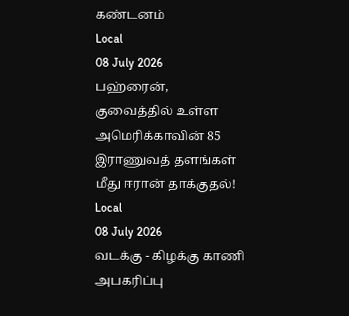கண்டனம்
Local
08 July 2026
பஹ்ரைன், குவைத்தில் உள்ள அமெரிக்காவின் 85 இராணுவத் தளங்கள் மீது ஈரான் தாக்குதல்!
Local
08 July 2026
வடக்கு - கிழக்கு காணி அபகரிப்பு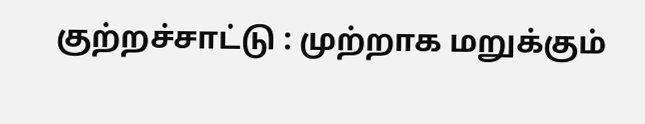குற்றச்சாட்டு : முற்றாக மறுக்கும்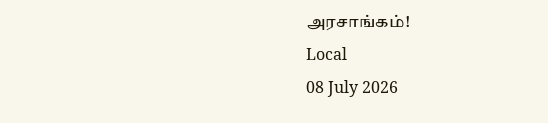அரசாங்கம்!
Local
08 July 2026